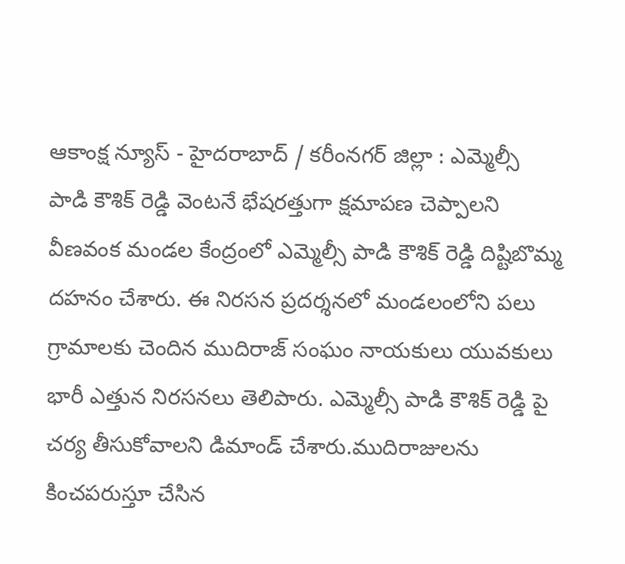ఆకాంక్ష న్యూస్ - హైదరాబాద్ / కరీంనగర్ జిల్లా : ఎమ్మెల్సీ పాడి కౌశిక్ రెడ్డి వెంటనే భేషరత్తుగా క్షమాపణ చెప్పాలని వీణవంక మండల కేంద్రంలో ఎమ్మెల్సీ పాడి కౌశిక్ రెడ్డి దిష్టిబొమ్మ దహనం చేశారు. ఈ నిరసన ప్రదర్శనలో మండలంలోని పలు గ్రామాలకు చెందిన ముదిరాజ్ సంఘం నాయకులు యువకులు భారీ ఎత్తున నిరసనలు తెలిపారు. ఎమ్మెల్సీ పాడి కౌశిక్ రెడ్డి పై చర్య తీసుకోవాలని డిమాండ్ చేశారు.ముదిరాజులను కించపరుస్తూ చేసిన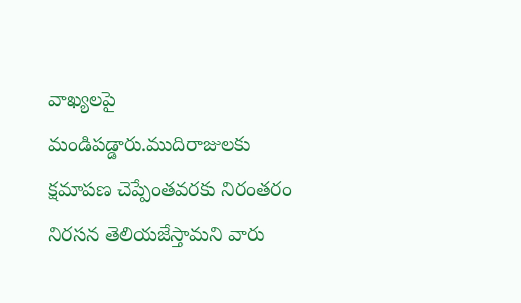వాఖ్యలపై మండిపడ్డారు.ముదిరాజులకు క్షమాపణ చెప్పేంతవరకు నిరంతరం నిరసన తెలియజేస్తామని వారు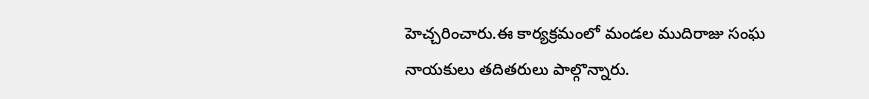హెచ్చరించారు.ఈ కార్యక్రమంలో మండల ముదిరాజు సంఘ నాయకులు తదితరులు పాల్గొన్నారు.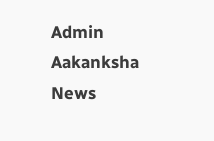Admin
Aakanksha News